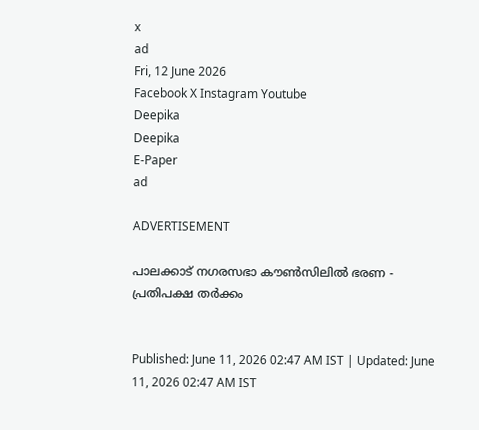x
ad
Fri, 12 June 2026
Facebook X Instagram Youtube
Deepika
Deepika
E-Paper
ad

ADVERTISEMENT

പാലക്കാട് നഗരസഭാ കൗണ്‍സിലിൽ ഭരണ - പ്രതിപക്ഷ തർക്കം


Published: June 11, 2026 02:47 AM IST | Updated: June 11, 2026 02:47 AM IST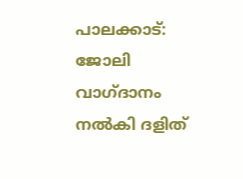പാലക്കാട്: ജോലി വാഗ്ദാനം നൽകി ദളിത്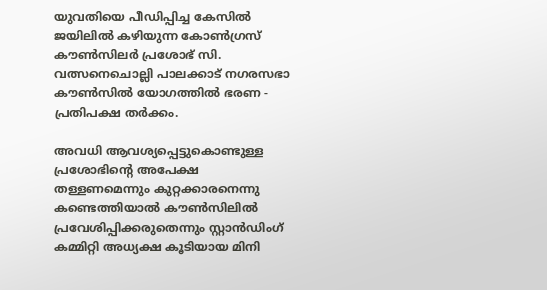യുവതിയെ പീഡിപ്പിച്ച കേസിൽ ജയിലിൽ കഴിയുന്ന കോണ്‍ഗ്രസ് കൗണ്‍സിലർ പ്രശോഭ് സി. വത്സനെചൊല്ലി പാലക്കാട് നഗരസഭാ കൗണ്‍സിൽ യോഗത്തിൽ ഭരണ - പ്രതിപക്ഷ തർക്കം.

അവധി ആവശ്യപ്പെട്ടുകൊണ്ടുള്ള പ്രശോഭിന്‍റെ അപേക്ഷ തള്ളണമെന്നും കുറ്റക്കാരനെന്നു കണ്ടെത്തിയാൽ കൗണ്‍സിലിൽ പ്രവേശിപ്പിക്കരുതെന്നും സ്റ്റാൻഡിംഗ് കമ്മിറ്റി അധ്യക്ഷ കൂടിയായ മിനി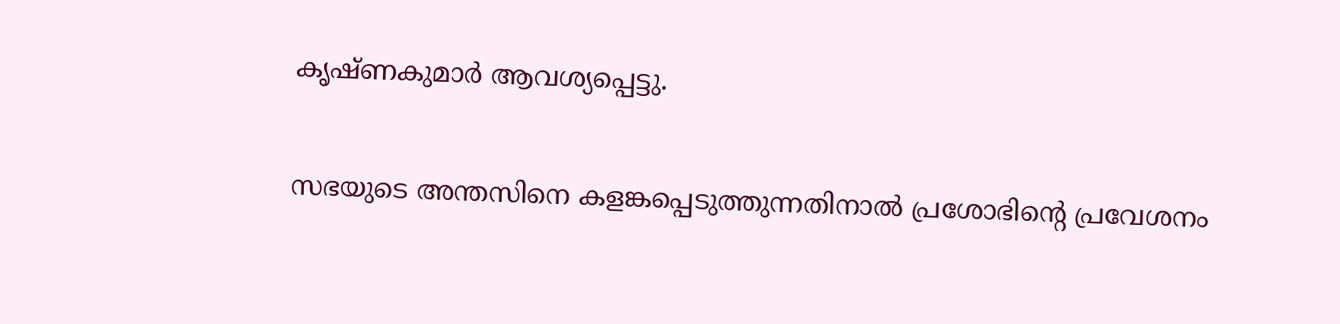കൃഷ്ണകുമാർ ആവശ്യപ്പെട്ടു.

സഭയുടെ അന്തസിനെ കളങ്കപ്പെടുത്തുന്നതിനാൽ പ്രശോഭിന്‍റെ പ്രവേശനം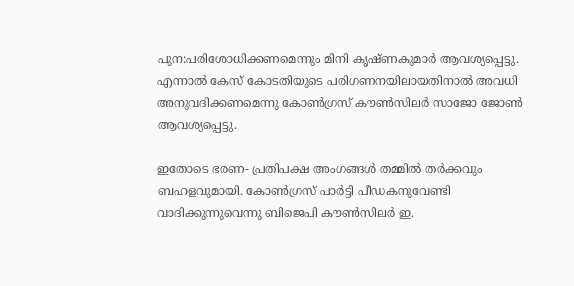പുന:പരിശോധിക്കണമെന്നും മിനി കൃഷ്ണകുമാർ ആവശ്യപ്പെട്ടു. എന്നാൽ കേസ് കോടതിയുടെ പരിഗണനയിലായതിനാൽ അവധി അനുവദിക്കണമെന്നു കോണ്‍ഗ്രസ് കൗണ്‍സിലർ സാജോ ജോണ്‍ ആവശ്യപ്പെട്ടു.

ഇതോടെ ഭരണ- പ്രതിപക്ഷ അംഗങ്ങൾ തമ്മിൽ തർക്കവും ബഹളവുമായി. കോണ്‍ഗ്രസ് പാർട്ടി പീഡകനുവേണ്ടി വാദിക്കുന്നുവെന്നു ബിജെപി കൗണ്‍സിലർ ഇ.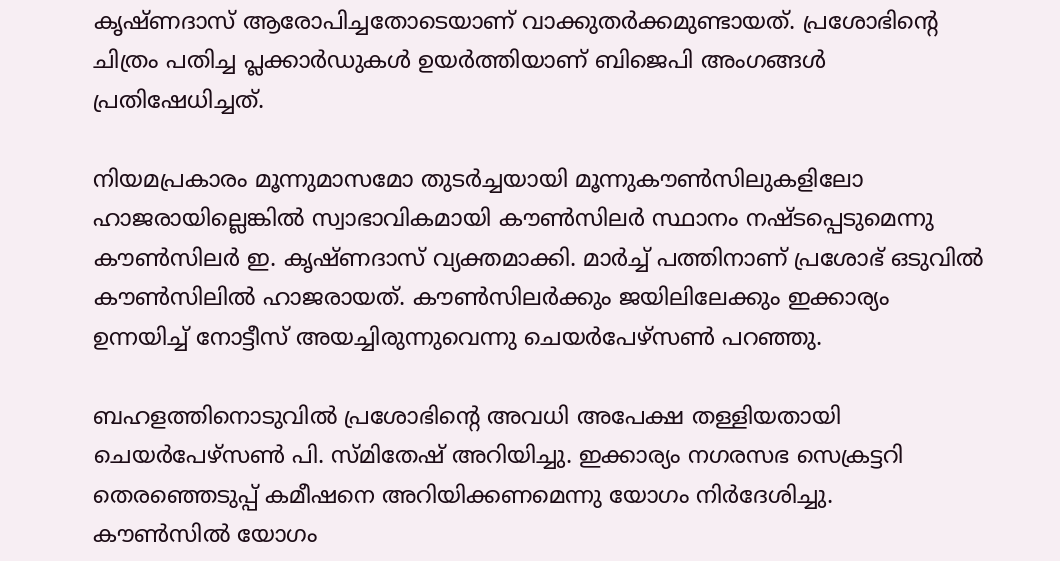കൃഷ്ണദാസ് ആരോപിച്ചതോടെയാണ് വാക്കുതർക്കമുണ്ടായത്. പ്രശോഭിന്‍റെ ചിത്രം പതിച്ച പ്ലക്കാർഡുകൾ ഉയർത്തിയാണ് ബിജെപി അംഗങ്ങൾ പ്രതിഷേധിച്ചത്.

നിയമപ്രകാരം മൂന്നുമാസമോ തുടർച്ചയായി മൂന്നുകൗണ്‍സിലുകളിലോ ഹാജരായില്ലെങ്കിൽ സ്വാഭാവികമായി കൗണ്‍സിലർ സ്ഥാനം നഷ്ടപ്പെടുമെന്നു കൗണ്‍സിലർ ഇ. കൃഷ്ണദാസ് വ്യക്തമാക്കി. മാർച്ച് പത്തിനാണ് പ്രശോഭ് ഒടുവിൽ കൗണ്‍സിലിൽ ഹാജരായത്. കൗണ്‍സിലർക്കും ജയിലിലേക്കും ഇക്കാര്യം ഉന്നയിച്ച് നോട്ടീസ് അയച്ചിരുന്നുവെന്നു ചെയർപേഴ്സണ്‍ പറഞ്ഞു.

ബഹളത്തിനൊടുവിൽ പ്രശോഭിന്‍റെ അവധി അപേക്ഷ തള്ളിയതായി ചെയർപേഴ്സണ്‍ പി. സ്മിതേഷ് അറിയിച്ചു. ഇക്കാര്യം നഗരസഭ സെക്രട്ടറി തെരഞ്ഞെടുപ്പ് കമീഷനെ അറിയിക്കണമെന്നു യോഗം നിർദേശിച്ചു.
കൗണ്‍സിൽ യോഗം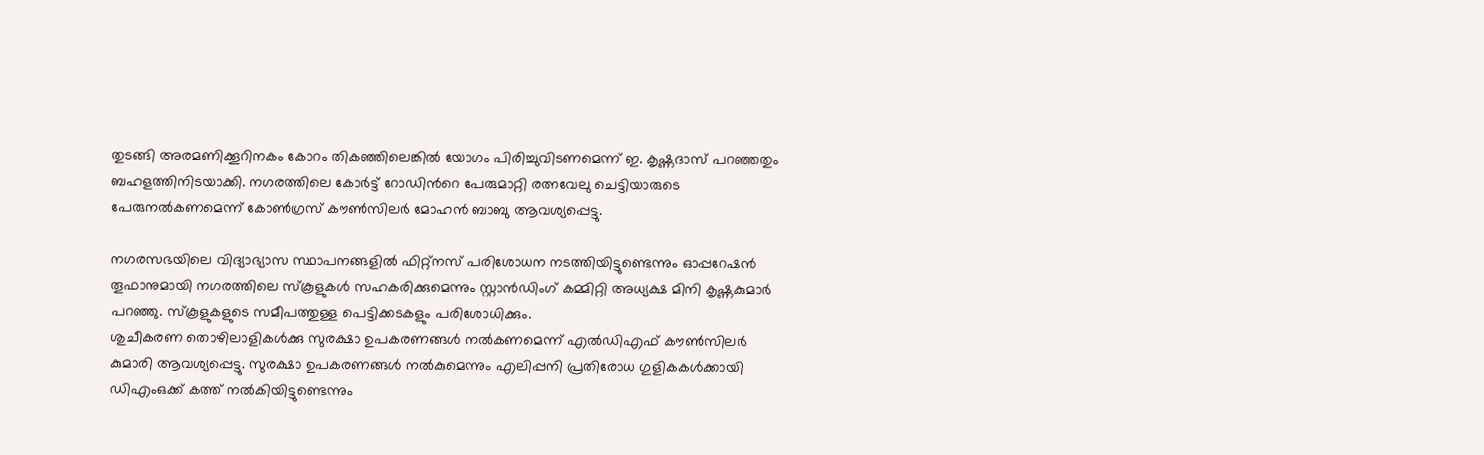തുടങ്ങി അരമണിക്കൂറിനകം കോറം തികഞ്ഞിലെങ്കിൽ യോഗം പിരിച്ചുവിടണമെന്ന് ഇ. കൃഷ്ണദാസ് പറഞ്ഞതും ബഹളത്തിനിടയാക്കി. നഗരത്തിലെ കോർട്ട് റോഡിന്‍റെ പേരുമാറ്റി രത്നവേലു ചെട്ടിയാരുടെ പേരുനൽകണമെന്ന് കോണ്‍ഗ്രസ് കൗണ്‍സിലർ മോഹൻ ബാബു ആവശ്യപ്പെട്ടു.

നഗരസഭയിലെ വിദ്യാഭ്യാസ സ്ഥാപനങ്ങളിൽ ഫിറ്റ്നസ് പരിശോധന നടത്തിയിട്ടുണ്ടെന്നും ഓപ്പറേഷൻ തൂഫാനുമായി നഗരത്തിലെ സ്കൂളുകൾ സഹകരിക്കുമെന്നും സ്റ്റാൻഡിംഗ് കമ്മിറ്റി അധ്യക്ഷ മിനി കൃഷ്ണകുമാർ പറഞ്ഞു. സ്കൂളുകളുടെ സമീപത്തുള്ള പെട്ടിക്കടകളും പരിശോധിക്കും.
ശുചീകരണ തൊഴിലാളികൾക്കു സുരക്ഷാ ഉപകരണങ്ങൾ നൽകണമെന്ന് എൽഡിഎഫ് കൗണ്‍സിലർ കുമാരി ആവശ്യപ്പെട്ടു. സുരക്ഷാ ഉപകരണങ്ങൾ നൽകുമെന്നും എലിപ്പനി പ്രതിരോധ ഗുളികകൾക്കായി ഡിഎംഒക്ക് കത്ത് നൽകിയിട്ടുണ്ടെന്നും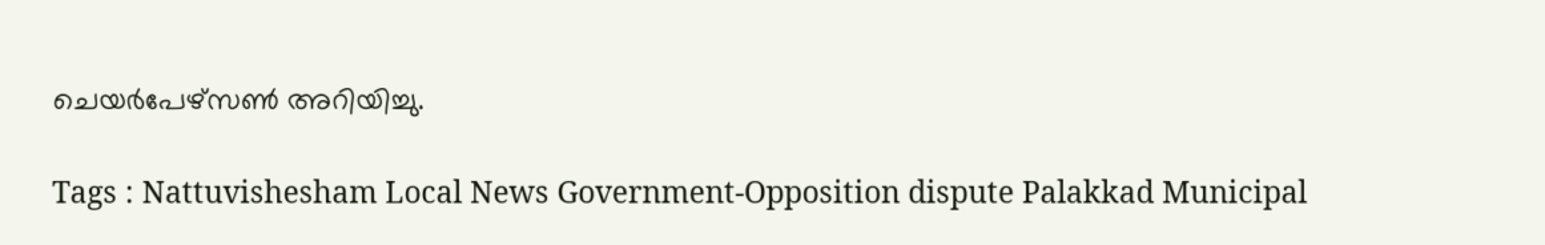ചെയർപേഴ്സണ്‍ അറിയിച്ചു.

Tags : Nattuvishesham Local News Government-Opposition dispute Palakkad Municipal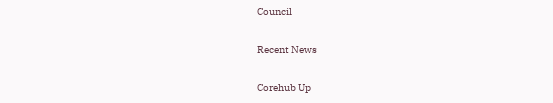Council

Recent News

Corehub Up